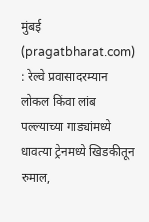मुंबई (pragatbharat.com) : रेल्वे प्रवासादरम्यान लोकल किंवा लांब पल्ल्याच्या गाड्यांमध्ये धावत्या ट्रेनमध्ये खिडकीतून रुमाल,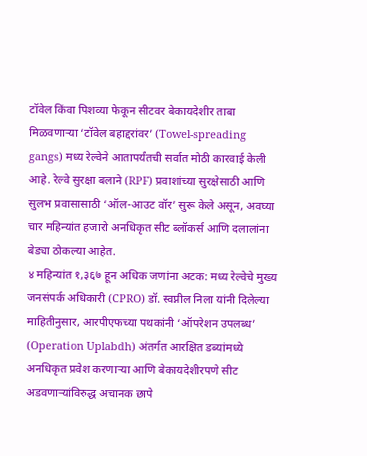टॉवेल किंवा पिशव्या फेकून सीटवर बेकायदेशीर ताबा मिळवणाऱ्या ‘टॉवेल बहाद्दरांवर’ (Towel-spreading gangs) मध्य रेल्वेने आतापर्यंतची सर्वात मोठी कारवाई केली आहे. रेल्वे सुरक्षा बलाने (RPF) प्रवाशांच्या सुरक्षेसाठी आणि सुलभ प्रवासासाठी ‘ऑल-आउट वॉर’ सुरू केले असून, अवघ्या चार महिन्यांत हजारो अनधिकृत सीट ब्लॉकर्स आणि दलालांना बेड्या ठोकल्या आहेत.
४ महिन्यांत १,३६७ हून अधिक जणांना अटक: मध्य रेल्वेचे मुख्य जनसंपर्क अधिकारी (CPRO) डॉ. स्वप्नील निला यांनी दिलेल्या माहितीनुसार, आरपीएफच्या पथकांनी ‘ऑपरेशन उपलब्ध’ (Operation Uplabdh) अंतर्गत आरक्षित डब्यांमध्ये अनधिकृत प्रवेश करणाऱ्या आणि बेकायदेशीरपणे सीट अडवणाऱ्यांविरुद्ध अचानक छापे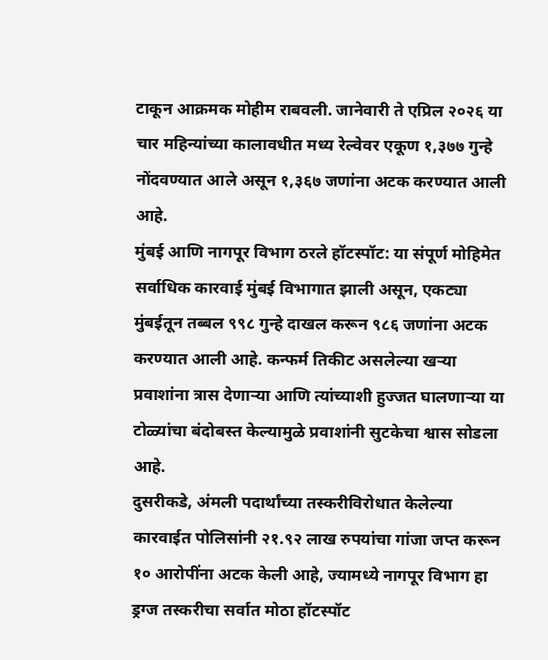टाकून आक्रमक मोहीम राबवली. जानेवारी ते एप्रिल २०२६ या चार महिन्यांच्या कालावधीत मध्य रेल्वेवर एकूण १,३७७ गुन्हे नोंदवण्यात आले असून १,३६७ जणांना अटक करण्यात आली आहे.
मुंबई आणि नागपूर विभाग ठरले हॉटस्पॉट: या संपूर्ण मोहिमेत सर्वाधिक कारवाई मुंबई विभागात झाली असून, एकट्या मुंबईतून तब्बल ९९८ गुन्हे दाखल करून ९८६ जणांना अटक करण्यात आली आहे. कन्फर्म तिकीट असलेल्या खऱ्या प्रवाशांना त्रास देणाऱ्या आणि त्यांच्याशी हुज्जत घालणाऱ्या या टोळ्यांचा बंदोबस्त केल्यामुळे प्रवाशांनी सुटकेचा श्वास सोडला आहे.
दुसरीकडे, अंमली पदार्थांच्या तस्करीविरोधात केलेल्या कारवाईत पोलिसांनी २१.९२ लाख रुपयांचा गांजा जप्त करून १० आरोपींना अटक केली आहे, ज्यामध्ये नागपूर विभाग हा ड्रग्ज तस्करीचा सर्वात मोठा हॉटस्पॉट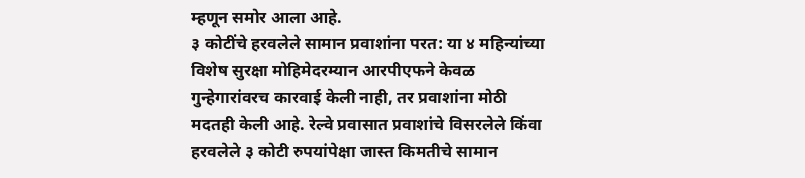म्हणून समोर आला आहे.
३ कोटींचे हरवलेले सामान प्रवाशांना परत: या ४ महिन्यांच्या विशेष सुरक्षा मोहिमेदरम्यान आरपीएफने केवळ गुन्हेगारांवरच कारवाई केली नाही, तर प्रवाशांना मोठी मदतही केली आहे. रेल्वे प्रवासात प्रवाशांचे विसरलेले किंवा हरवलेले ३ कोटी रुपयांपेक्षा जास्त किमतीचे सामान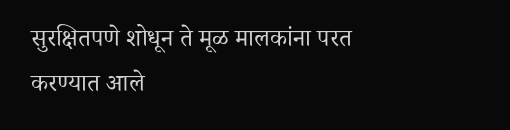सुरक्षितपणे शोधून ते मूळ मालकांना परत करण्यात आले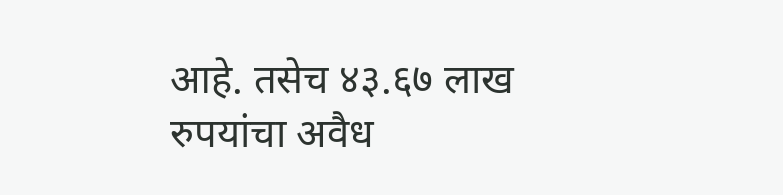आहे. तसेच ४३.६७ लाख रुपयांचा अवैध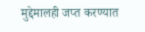मुद्देमालही जप्त करण्यात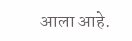आला आहे.